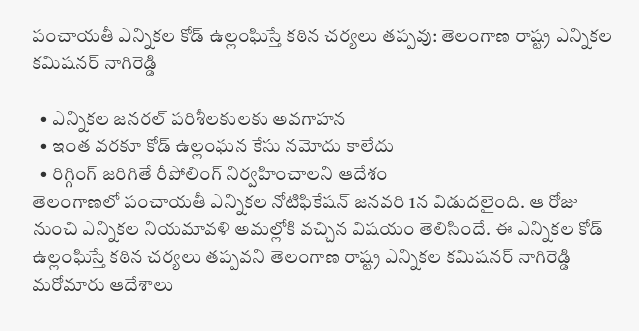పంచాయతీ ఎన్నికల కోడ్ ఉల్లంఘిస్తే కఠిన చర్యలు తప్పవు: తెలంగాణ రాష్ట్ర ఎన్నికల కమిషనర్ నాగిరెడ్డి

  • ఎన్నికల జనరల్ పరిశీలకులకు అవగాహన
  • ఇంత వరకూ కోడ్ ఉల్లంఘన కేసు నమోదు కాలేదు
  • రిగ్గింగ్ జరిగితే రీపోలింగ్ నిర్వహించాలని ఆదేశం
తెలంగాణలో పంచాయతీ ఎన్నికల నోటిఫికేషన్ జనవరి 1న విడుదలైంది. ఆ రోజు నుంచి ఎన్నికల నియమావళి అమల్లోకి వచ్చిన విషయం తెలిసిందే. ఈ ఎన్నికల కోడ్ ఉల్లంఘిస్తే కఠిన చర్యలు తప్పవని తెలంగాణ రాష్ట్ర ఎన్నికల కమిషనర్ నాగిరెడ్డి మరోమారు ఆదేశాలు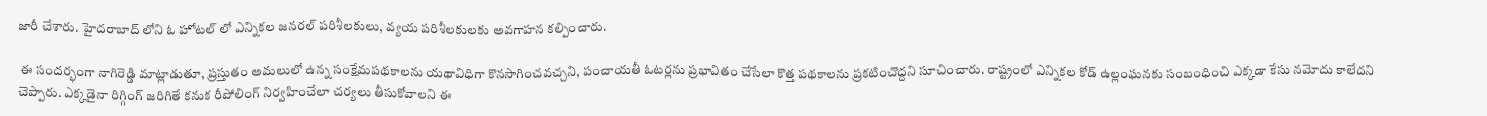జారీ చేశారు. హైదరాబాద్ లోని ఓ హోటల్ లో ఎన్నికల జనరల్ పరిశీలకులు, వ్యయ పరిశీలకులకు అవగాహన కల్పించారు.

 ఈ సందర్భంగా నాగిరెడ్డి మాట్లాడుతూ, ప్రస్తుతం అమలులో ఉన్న సంక్షేమపథకాలను యథావిధిగా కొనసాగించవచ్చని, పంచాయతీ ఓటర్లను ప్రభావితం చేసేలా కొత్త పథకాలను ప్రకటించొద్దని సూచించారు. రాష్ట్రంలో ఎన్నికల కోడ్ ఉల్లంఘనకు సంబంధించి ఎక్కడా కేసు నమోదు కాలేదని చెప్పారు. ఎక్కడైనా రిగ్గింగ్ జరిగితే కనుక రీపోలింగ్ నిర్వహించేలా చర్యలు తీసుకోవాలని ఈ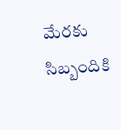మేరకు సిబ్బందికి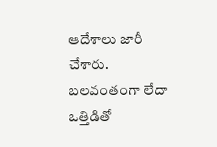ఆదేశాలు జారీ చేశారు. బలవంతంగా లేదా ఒత్తిడితో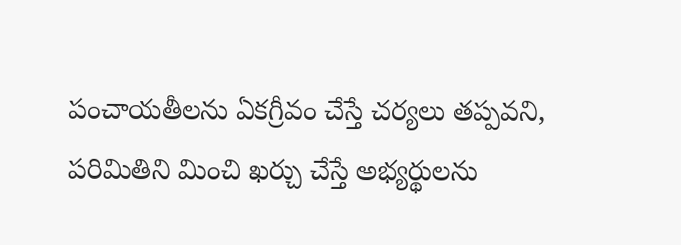పంచాయతీలను ఏకగ్రీవం చేస్తే చర్యలు తప్పవని, పరిమితిని మించి ఖర్చు చేస్తే అభ్యర్థులను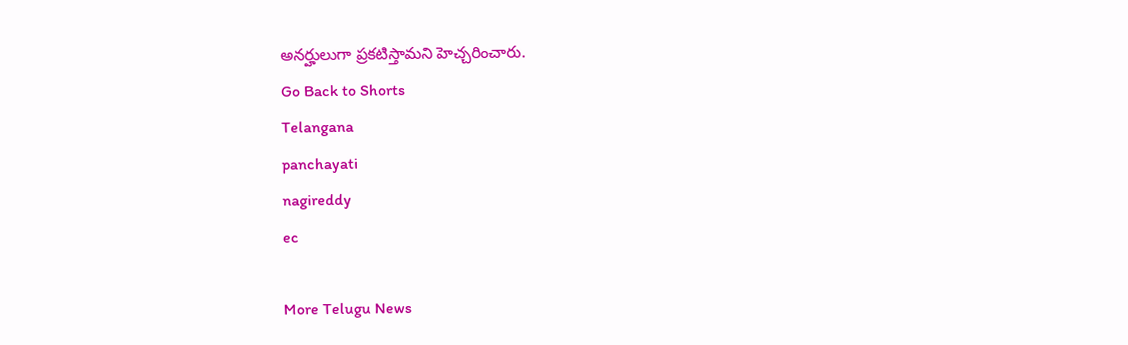అనర్హులుగా ప్రకటిస్తామని హెచ్చరించారు.
Go Back to Shorts
Telangana
panchayati
nagireddy
ec

More Telugu News